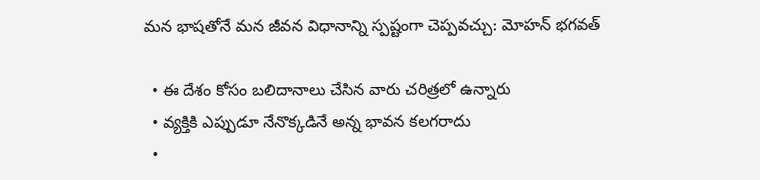మన భాషతోనే మన జీవన విధానాన్ని స్పష్టంగా చెప్పవచ్చు: మోహన్ భగవత్

  • ఈ దేశం కోసం బలిదానాలు చేసిన వారు చరిత్రలో ఉన్నారు
  • వ్యక్తికి ఎప్పుడూ నేనొక్కడినే అన్న భావన కలగరాదు
  •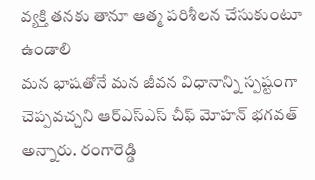వ్యక్తి తనకు తానూ ఆత్మ పరిశీలన చేసుకుంటూ ఉండాలి
మన భాషతోనే మన జీవన విధానాన్ని స్పష్టంగా చెప్పవచ్చని ఆర్ఎస్ఎస్ చీఫ్ మోహన్ భగవత్ అన్నారు. రంగారెడ్డి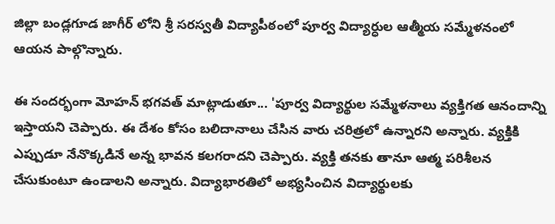జిల్లా బండ్లగూడ జాగీర్ లోని శ్రీ సరస్వతీ విద్యాపీఠంలో పూర్వ విద్యార్ధుల ఆత్మీయ సమ్మేళనంలో ఆయన పాల్గొన్నారు.

ఈ సందర్భంగా మోహన్ భగవత్ మాట్లాడుతూ... 'పూర్వ విద్యార్థుల సమ్మేళనాలు వ్యక్తిగత ఆనందాన్ని ఇస్తాయని చెప్పారు. ఈ దేశం కోసం బలిదానాలు చేసిన వారు చరిత్రలో ఉన్నారని అన్నారు. వ్యక్తికి ఎప్పుడూ నేనొక్కడినే అన్న భావన కలగరాదని చెప్పారు. వ్యక్తి తనకు తానూ ఆత్మ పరిశీలన చేసుకుంటూ ఉండాలని అన్నారు. విద్యాభారతిలో అభ్యసించిన విద్యార్థులకు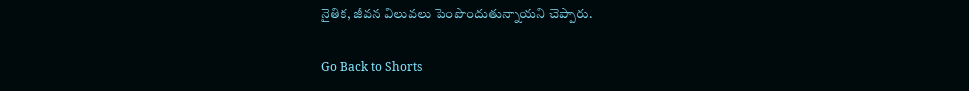నైతిక, జీవన విలువలు పెంపొందుతున్నాయని చెప్పారు.

Go Back to Shorts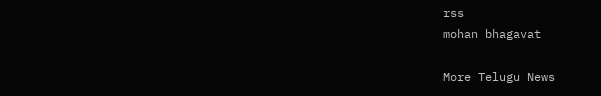rss
mohan bhagavat

More Telugu News